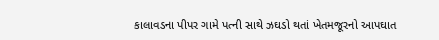કાલાવડના પીપર ગામે પત્ની સાથે ઝઘડો થતાં ખેતમજૂરનો આપઘાત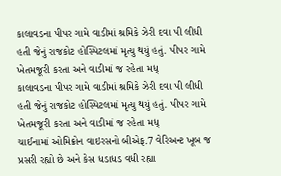કાલાવડના પીપર ગામે વાડીમાં શ્રમિકે ઝેરી દવા પી લીધી હતી જેનું રાજકોટ હોસ્પિટલમાં મૃત્યુ થયું હતું. પીપર ગામે ખેતમજૂરી કરતા અને વાડીમાં જ રહેતા મધ્
કાલાવડના પીપર ગામે વાડીમાં શ્રમિકે ઝેરી દવા પી લીધી હતી જેનું રાજકોટ હોસ્પિટલમાં મૃત્યુ થયું હતું. પીપર ગામે ખેતમજૂરી કરતા અને વાડીમાં જ રહેતા મધ્
ચાઈનામાં ઓમિક્રોન વાઇરસનો બીએફ.7 વેરિઅન્ટ ખૂબ જ પ્રસરી રહ્યો છે અને કેસ ધડાધડ વધી રહ્યા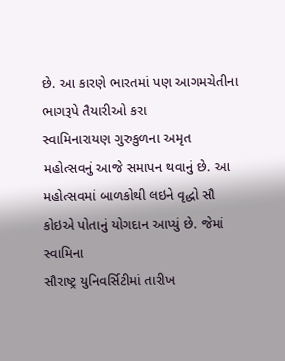છે. આ કારણે ભારતમાં પણ આગમચેતીના ભાગરૂપે તૈયારીઓ કરા
સ્વામિનારાયણ ગુરુકુળના અમૃત મહોત્સવનું આજે સમાપન થવાનું છે. આ મહોત્સવમાં બાળકોથી લઇને વૃદ્ધો સૌ કોઇએ પોતાનું યોગદાન આપ્યું છે. જેમાં સ્વામિના
સૌરાષ્ટ્ર યુનિવર્સિટીમાં તારીખ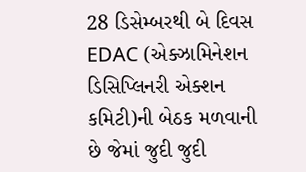28 ડિસેમ્બરથી બે દિવસ EDAC (એક્ઝામિનેશન ડિસિપ્લિનરી એક્શન કમિટી)ની બેઠક મળવાની છે જેમાં જુદી જુદી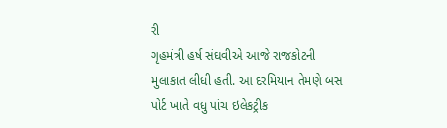રી
ગૃહમંત્રી હર્ષ સંઘવીએ આજે રાજકોટની મુલાકાત લીધી હતી. આ દરમિયાન તેમણે બસ પોર્ટ ખાતે વધુ પાંચ ઇલેકટ્રીક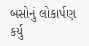બસોનું લોકાર્પણ કર્યુ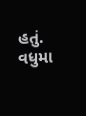હતું. વધુમા